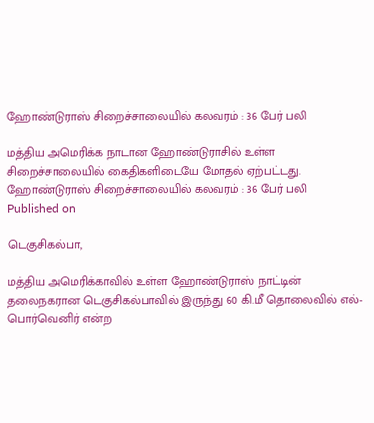ஹோண்டுராஸ் சிறைச்சாலையில் கலவரம் : 36 பேர் பலி

மத்திய அமெரிக்க நாடான ஹோண்டுராசில் உள்ள சிறைச்சாலையில் கைதிகளிடையே மோதல் ஏற்பட்டது.
ஹோண்டுராஸ் சிறைச்சாலையில் கலவரம் : 36 பேர் பலி
Published on

டெகுசிகல்பா,

மத்திய அமெரிக்காவில் உள்ள ஹோண்டுராஸ் நாட்டின் தலைநகரான டெகுசிகல்பாவில் இருந்து 60 கி.மீ தொலைவில் எல்-பொர்வெனிர் என்ற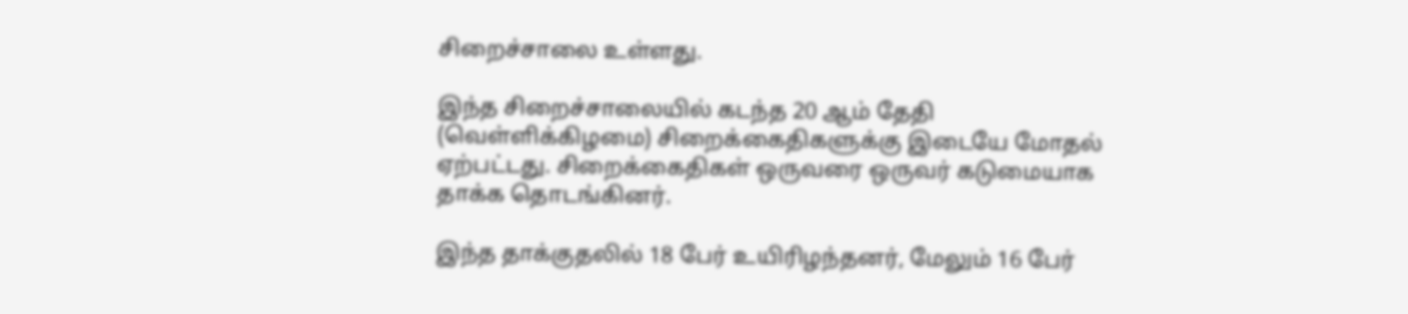சிறைச்சாலை உள்ளது.

இந்த சிறைச்சாலையில் கடந்த 20 ஆம் தேதி (வெள்ளிக்கிழமை) சிறைக்கைதிகளுக்கு இடையே மோதல் ஏற்பட்டது. சிறைக்கைதிகள் ஒருவரை ஒருவர் கடுமையாக தாக்க தொடங்கினர்.

இந்த தாக்குதலில் 18 பேர் உயிரிழந்தனர், மேலும் 16 பேர்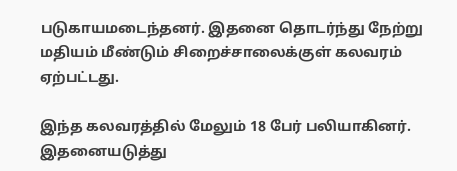படுகாயமடைந்தனர். இதனை தொடர்ந்து நேற்று மதியம் மீண்டும் சிறைச்சாலைக்குள் கலவரம் ஏற்பட்டது.

இந்த கலவரத்தில் மேலும் 18 பேர் பலியாகினர். இதனையடுத்து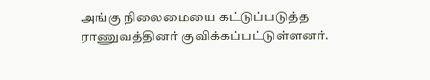அங்கு நிலைமையை கட்டுப்படுத்த ராணுவத்தினர் குவிக்கப்பட்டுள்ளனர்.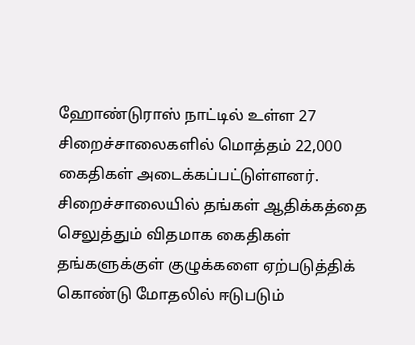ஹோண்டுராஸ் நாட்டில் உள்ள 27 சிறைச்சாலைகளில் மொத்தம் 22,000 கைதிகள் அடைக்கப்பட்டுள்ளனர். சிறைச்சாலையில் தங்கள் ஆதிக்கத்தை செலுத்தும் விதமாக கைதிகள் தங்களுக்குள் குழுக்களை ஏற்படுத்திக் கொண்டு மோதலில் ஈடுபடும்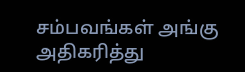சம்பவங்கள் அங்கு அதிகரித்து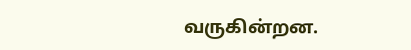வருகின்றன.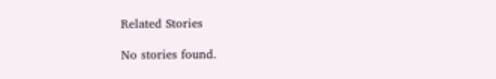Related Stories

No stories found.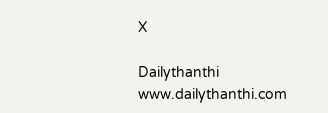X

Dailythanthi
www.dailythanthi.com